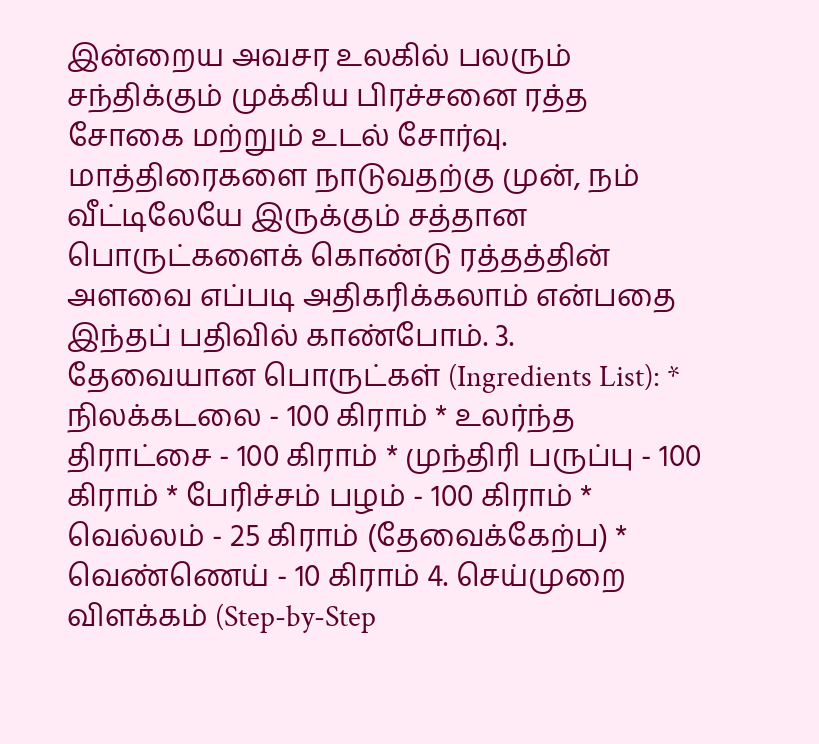இன்றைய அவசர உலகில் பலரும் சந்திக்கும் முக்கிய பிரச்சனை ரத்த சோகை மற்றும் உடல் சோர்வு. மாத்திரைகளை நாடுவதற்கு முன், நம் வீட்டிலேயே இருக்கும் சத்தான பொருட்களைக் கொண்டு ரத்தத்தின் அளவை எப்படி அதிகரிக்கலாம் என்பதை இந்தப் பதிவில் காண்போம். 3. தேவையான பொருட்கள் (Ingredients List): * நிலக்கடலை - 100 கிராம் * உலர்ந்த திராட்சை - 100 கிராம் * முந்திரி பருப்பு - 100 கிராம் * பேரிச்சம் பழம் - 100 கிராம் * வெல்லம் - 25 கிராம் (தேவைக்கேற்ப) * வெண்ணெய் - 10 கிராம் 4. செய்முறை விளக்கம் (Step-by-Step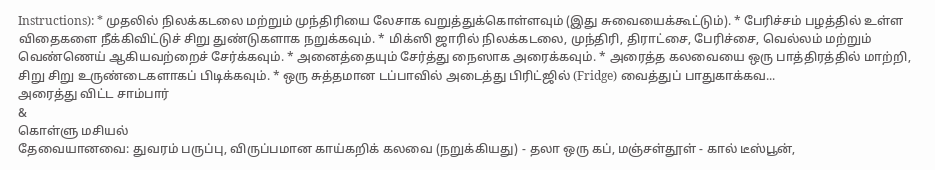Instructions): * முதலில் நிலக்கடலை மற்றும் முந்திரியை லேசாக வறுத்துக்கொள்ளவும் (இது சுவையைக்கூட்டும்). * பேரிச்சம் பழத்தில் உள்ள விதைகளை நீக்கிவிட்டுச் சிறு துண்டுகளாக நறுக்கவும். * மிக்ஸி ஜாரில் நிலக்கடலை, முந்திரி, திராட்சை, பேரிச்சை, வெல்லம் மற்றும் வெண்ணெய் ஆகியவற்றைச் சேர்க்கவும். * அனைத்தையும் சேர்த்து நைஸாக அரைக்கவும். * அரைத்த கலவையை ஒரு பாத்திரத்தில் மாற்றி, சிறு சிறு உருண்டைகளாகப் பிடிக்கவும். * ஒரு சுத்தமான டப்பாவில் அடைத்து பிரிட்ஜில் (Fridge) வைத்துப் பாதுகாக்கவ...
அரைத்து விட்ட சாம்பார்
&
கொள்ளு மசியல்
தேவையானவை: துவரம் பருப்பு, விருப்பமான காய்கறிக் கலவை (நறுக்கியது) - தலா ஒரு கப், மஞ்சள்தூள் - கால் டீஸ்பூன்,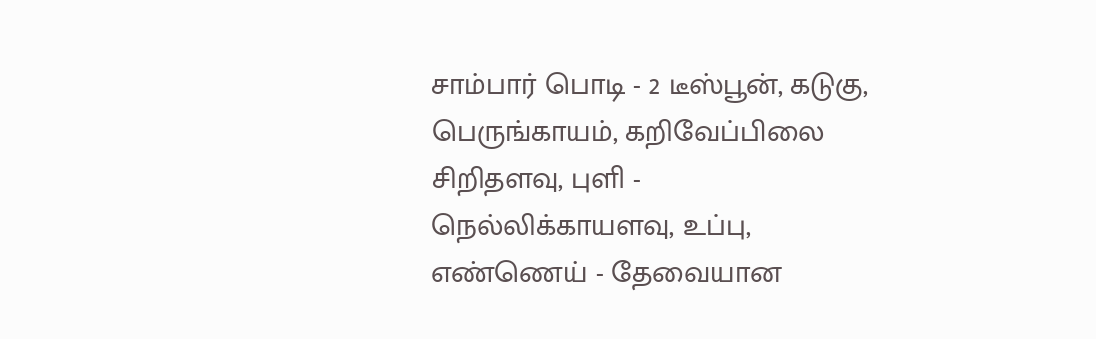சாம்பார் பொடி - 2 டீஸ்பூன், கடுகு, பெருங்காயம், கறிவேப்பிலை சிறிதளவு, புளி - நெல்லிக்காயளவு, உப்பு, எண்ணெய் - தேவையான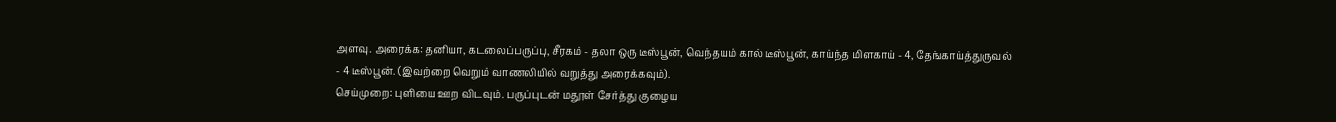அளவு. அரைக்க: தனியா, கடலைப்பருப்பு, சீரகம் - தலா ஒரு டீஸ்பூன், வெந்தயம் கால் டீஸ்பூன், காய்ந்த மிளகாய் - 4, தேங்காய்த்துருவல் - 4 டீஸ்பூன். (இவற்றை வெறும் வாணலியில் வறுத்து அரைக்கவும்).
செய்முறை: புளியை ஊற விடவும். பருப்புடன் மதூள் சேர்த்து குழைய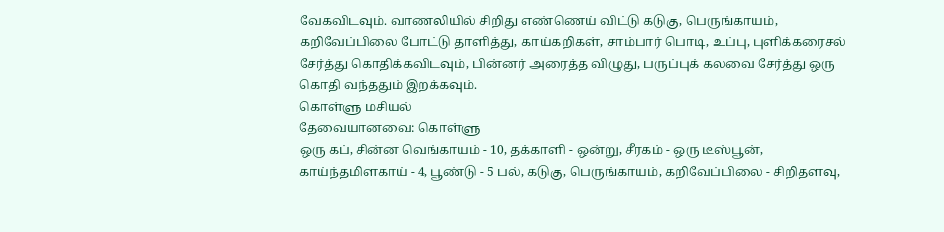வேகவிடவும். வாணலியில் சிறிது எண்ணெய் விட்டு கடுகு, பெருங்காயம், கறிவேப்பிலை போட்டு தாளித்து, காய்கறிகள், சாம்பார் பொடி, உப்பு, புளிக்கரைசல் சேர்த்து கொதிக்கவிடவும், பின்னர் அரைத்த விழுது, பருப்புக் கலவை சேர்த்து ஒரு கொதி வந்ததும் இறக்கவும்.
கொள்ளு மசியல்
தேவையானவை: கொள்ளு
ஒரு கப், சின்ன வெங்காயம் - 10, தக்காளி - ஒன்று, சீரகம் - ஒரு டீஸ்பூன், காய்ந்தமிளகாய் - 4, பூண்டு - 5 பல், கடுகு, பெருங்காயம், கறிவேப்பிலை - சிறிதளவு,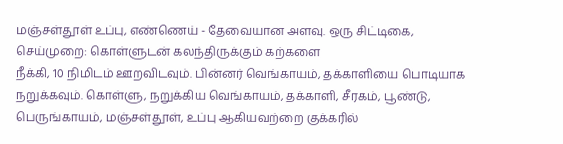மஞ்சள்தூள் உப்பு, எண்ணெய் - தேவையான அளவு. ஒரு சிட்டிகை,
செய்முறை: கொள்ளுடன் கலந்திருக்கும் கற்களை
நீக்கி, 10 நிமிடம் ஊறவிடவும். பின்னர் வெங்காயம், தக்காளியை பொடியாக நறுக்கவும். கொள்ளு, நறுக்கிய வெங்காயம், தக்காளி, சீரகம், பூண்டு, பெருங்காயம், மஞ்சள்தூள், உப்பு ஆகியவற்றை குக்கரில்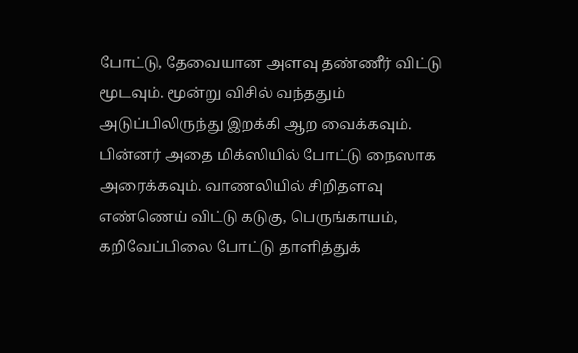போட்டு, தேவையான அளவு தண்ணீர் விட்டு மூடவும். மூன்று விசில் வந்ததும் அடுப்பிலிருந்து இறக்கி ஆற வைக்கவும். பின்னர் அதை மிக்ஸியில் போட்டு நைஸாக அரைக்கவும். வாணலியில் சிறிதளவு எண்ணெய் விட்டு கடுகு, பெருங்காயம், கறிவேப்பிலை போட்டு தாளித்துக்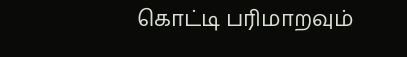கொட்டி பரிமாறவும்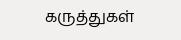கருத்துகள்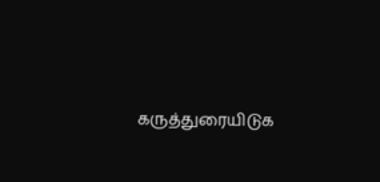கருத்துரையிடுக